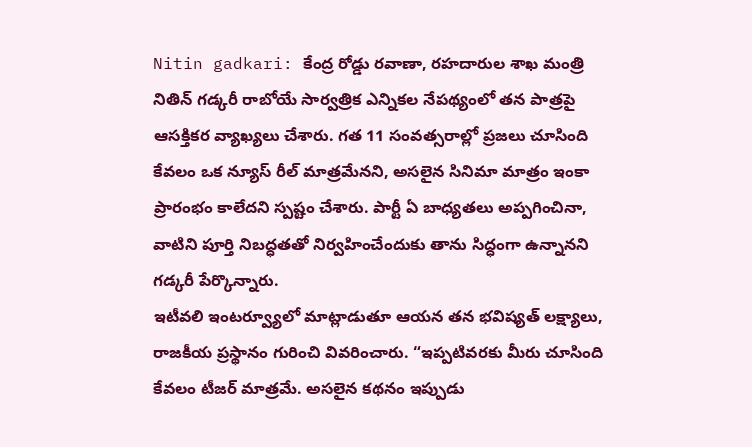Nitin gadkari: కేంద్ర రోడ్డు రవాణా, రహదారుల శాఖ మంత్రి నితిన్ గడ్కరీ రాబోయే సార్వత్రిక ఎన్నికల నేపథ్యంలో తన పాత్రపై ఆసక్తికర వ్యాఖ్యలు చేశారు. గత 11 సంవత్సరాల్లో ప్రజలు చూసింది కేవలం ఒక న్యూస్ రీల్ మాత్రమేనని, అసలైన సినిమా మాత్రం ఇంకా ప్రారంభం కాలేదని స్పష్టం చేశారు. పార్టీ ఏ బాధ్యతలు అప్పగించినా, వాటిని పూర్తి నిబద్ధతతో నిర్వహించేందుకు తాను సిద్ధంగా ఉన్నానని గడ్కరీ పేర్కొన్నారు.
ఇటీవలి ఇంటర్వ్యూలో మాట్లాడుతూ ఆయన తన భవిష్యత్ లక్ష్యాలు, రాజకీయ ప్రస్థానం గురించి వివరించారు. “ఇప్పటివరకు మీరు చూసింది కేవలం టీజర్ మాత్రమే. అసలైన కథనం ఇప్పుడు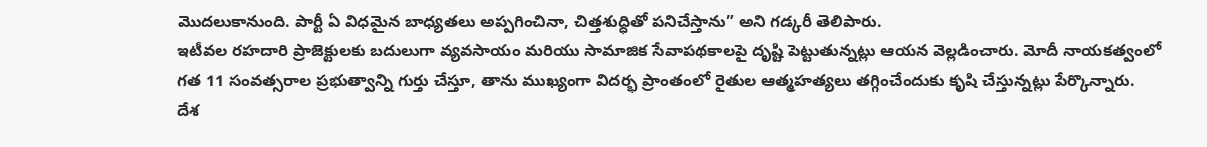మొదలుకానుంది. పార్టీ ఏ విధమైన బాధ్యతలు అప్పగించినా, చిత్తశుద్ధితో పనిచేస్తాను” అని గడ్కరీ తెలిపారు.
ఇటీవల రహదారి ప్రాజెక్టులకు బదులుగా వ్యవసాయం మరియు సామాజిక సేవాపథకాలపై దృష్టి పెట్టుతున్నట్లు ఆయన వెల్లడించారు. మోదీ నాయకత్వంలో గత 11 సంవత్సరాల ప్రభుత్వాన్ని గుర్తు చేస్తూ, తాను ముఖ్యంగా విదర్భ ప్రాంతంలో రైతుల ఆత్మహత్యలు తగ్గించేందుకు కృషి చేస్తున్నట్లు పేర్కొన్నారు.
దేశ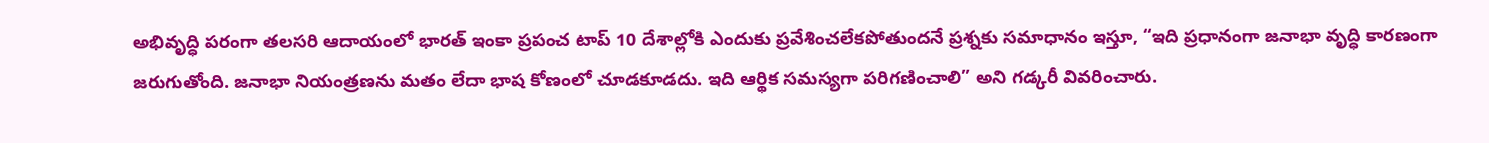అభివృద్ధి పరంగా తలసరి ఆదాయంలో భారత్ ఇంకా ప్రపంచ టాప్ 10 దేశాల్లోకి ఎందుకు ప్రవేశించలేకపోతుందనే ప్రశ్నకు సమాధానం ఇస్తూ, “ఇది ప్రధానంగా జనాభా వృద్ధి కారణంగా జరుగుతోంది. జనాభా నియంత్రణను మతం లేదా భాష కోణంలో చూడకూడదు. ఇది ఆర్థిక సమస్యగా పరిగణించాలి” అని గడ్కరీ వివరించారు.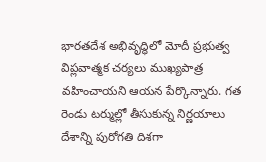భారతదేశ అభివృద్ధిలో మోదీ ప్రభుత్వ విప్లవాత్మక చర్యలు ముఖ్యపాత్ర వహించాయని ఆయన పేర్కొన్నారు. గత రెండు టర్ముల్లో తీసుకున్న నిర్ణయాలు దేశాన్ని పురోగతి దిశగా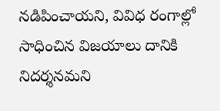నడిపించాయని, వివిధ రంగాల్లో సాధించిన విజయాలు దానికి నిదర్శనమని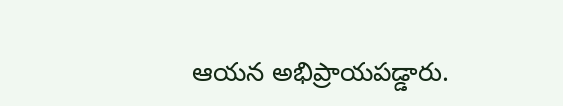ఆయన అభిప్రాయపడ్డారు.